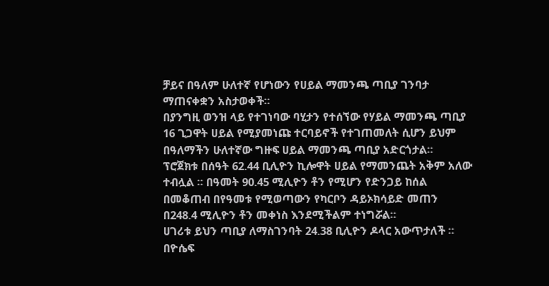ቻይና በዓለም ሁለተኛ የሆነውን የሀይል ማመንጫ ጣቢያ ገንባታ ማጠናቀቋን አስታወቀች።
በያንግዚ ወንዝ ላይ የተገነባው ባሂታን የተሰኘው የሃይል ማመንጫ ጣቢያ 16 ጊጋዋት ሀይል የሚያመነጩ ተርባይኖች የተገጠመለት ሲሆን ይህም በዓለማችን ሁለተኛው ግዙፍ ሀይል ማመንጫ ጣቢያ አድርጎታል።
ፕሮጀክቱ በሰዓት 62.44 ቢሊዮን ኪሎዋት ሀይል የማመንጨት አቅም አለው ተብሏል ። በዓመት 90.45 ሚሊዮን ቶን የሚሆን የድንጋይ ከሰል በመቆጠብ በየዓመቱ የሚወጣውን የካርቦን ዳይኦክሳይድ መጠን በ248.4 ሚሊዮን ቶን መቀነስ እንደሚችልም ተነግሯል።
ሀገሪቱ ይህን ጣቢያ ለማስገንባት 24.38 ቢሊዮን ዶላር አውጥታለች ።
በዮሴፍ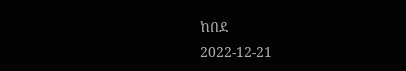ከበደ
2022-12-21